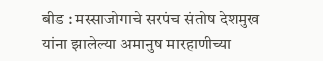बीड : मस्साजोगाचे सरपंच संतोष देशमुख यांना झालेल्या अमानुष मारहाणीच्या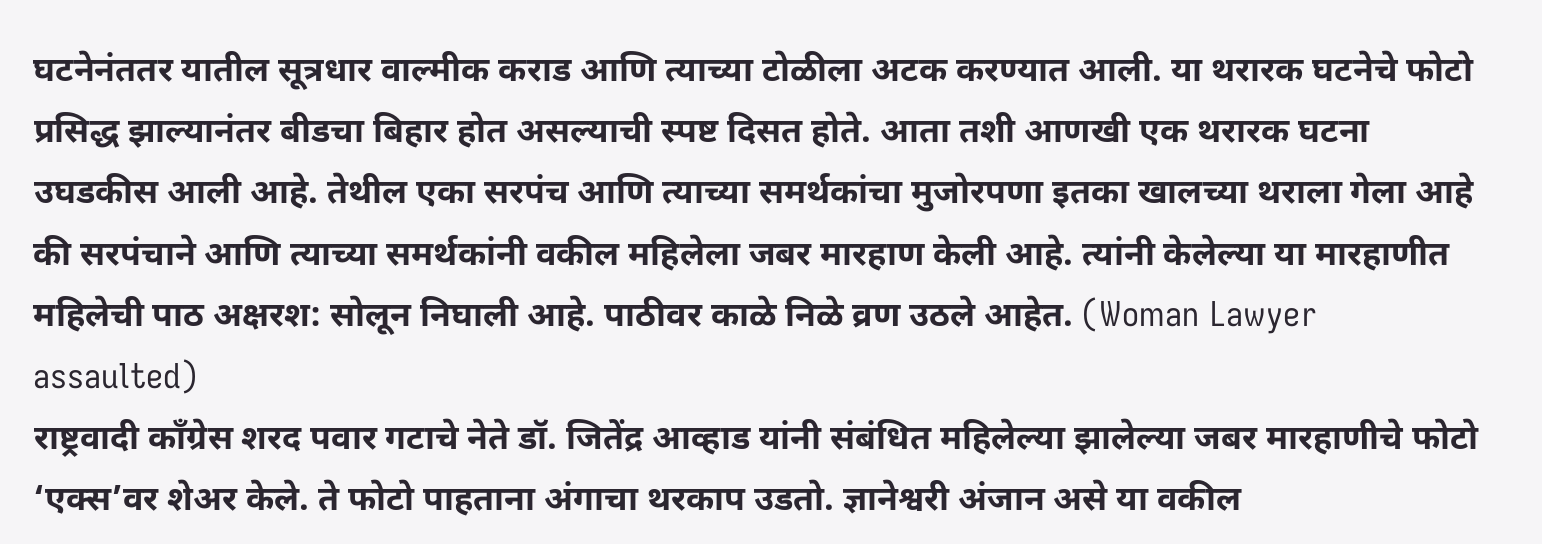घटनेनंततर यातील सूत्रधार वाल्मीक कराड आणि त्याच्या टोळीला अटक करण्यात आली. या थरारक घटनेचे फोटो प्रसिद्ध झाल्यानंतर बीडचा बिहार होत असल्याची स्पष्ट दिसत होते. आता तशी आणखी एक थरारक घटना उघडकीस आली आहे. तेथील एका सरपंच आणि त्याच्या समर्थकांचा मुजोरपणा इतका खालच्या थराला गेला आहे की सरपंचाने आणि त्याच्या समर्थकांनी वकील महिलेला जबर मारहाण केली आहे. त्यांनी केलेल्या या मारहाणीत महिलेची पाठ अक्षरश: सोलून निघाली आहे. पाठीवर काळे निळे व्रण उठले आहेत. (Woman Lawyer assaulted)
राष्ट्रवादी काँग्रेस शरद पवार गटाचे नेते डॉ. जितेंद्र आव्हाड यांनी संबंधित महिलेल्या झालेल्या जबर मारहाणीचे फोटो ‘एक्स’वर शेअर केले. ते फोटो पाहताना अंगाचा थरकाप उडतो. ज्ञानेश्वरी अंजान असे या वकील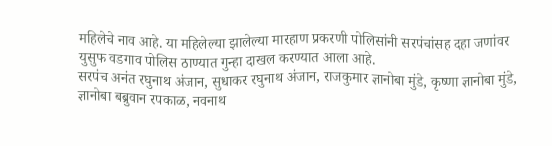महिलेचे नाव आहे. या महिलेल्या झालेल्या मारहाण प्रकरणी पोलिसांनी सरपंचांसह दहा जणांवर युसुफ वडगाव पोलिस ठाण्यात गुन्हा दाखल करण्यात आला आहे.
सरपंच अनंत रघुनाथ अंजान, सुधाकर रघुनाथ अंजान, राजकुमार ज्ञानोबा मुंडे, कृष्णा ज्ञानोबा मुंडे, ज्ञानोबा बब्रुवान रपकाळ, नवनाथ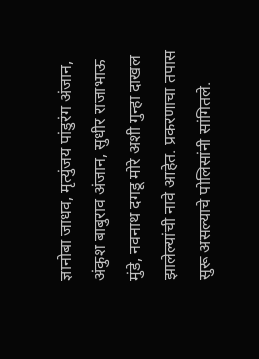ज्ञानोबा जाधव, मृत्युंजय पांडुरंग अंजान, अंकुश बाबुराव अंजान, सुधीर राजाभाऊ मुंडे, नवनाथ दगडू मोरे अशी गुन्हा दाखल झालेल्यांची नावे आहेत. प्रकरणाचा तपास सुरू असल्याचे पोलिसांनी सांगितले.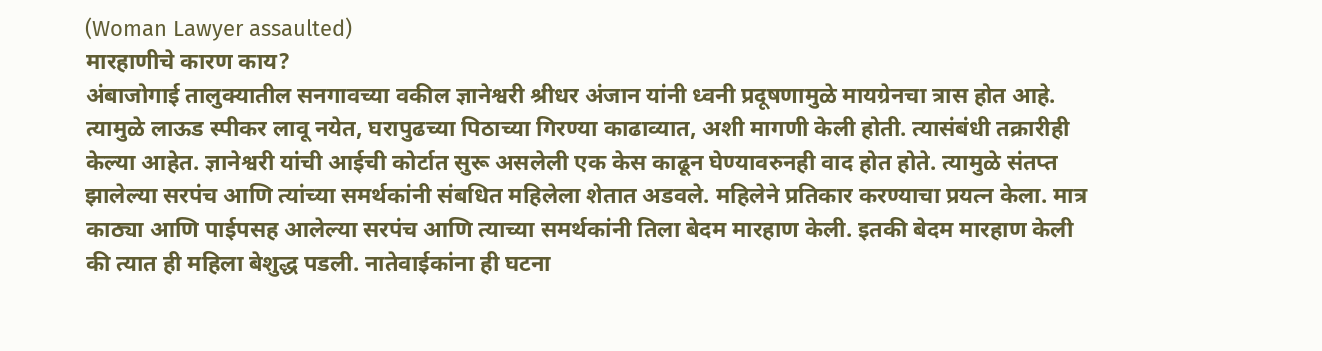(Woman Lawyer assaulted)
मारहाणीचे कारण काय?
अंबाजोगाई तालुक्यातील सनगावच्या वकील ज्ञानेश्वरी श्रीधर अंजान यांनी ध्वनी प्रदूषणामुळे मायग्रेनचा त्रास होत आहे. त्यामुळे लाऊड स्पीकर लावू नयेत, घरापुढच्या पिठाच्या गिरण्या काढाव्यात, अशी मागणी केली होती. त्यासंबंधी तक्रारीही केल्या आहेत. ज्ञानेश्वरी यांची आईची कोर्टात सुरू असलेली एक केस काढून घेण्यावरुनही वाद होत होते. त्यामुळे संतप्त झालेल्या सरपंच आणि त्यांच्या समर्थकांनी संबधित महिलेला शेतात अडवले. महिलेने प्रतिकार करण्याचा प्रयत्न केला. मात्र काठ्या आणि पाईपसह आलेल्या सरपंच आणि त्याच्या समर्थकांनी तिला बेदम मारहाण केली. इतकी बेदम मारहाण केली की त्यात ही महिला बेशुद्ध पडली. नातेवाईकांना ही घटना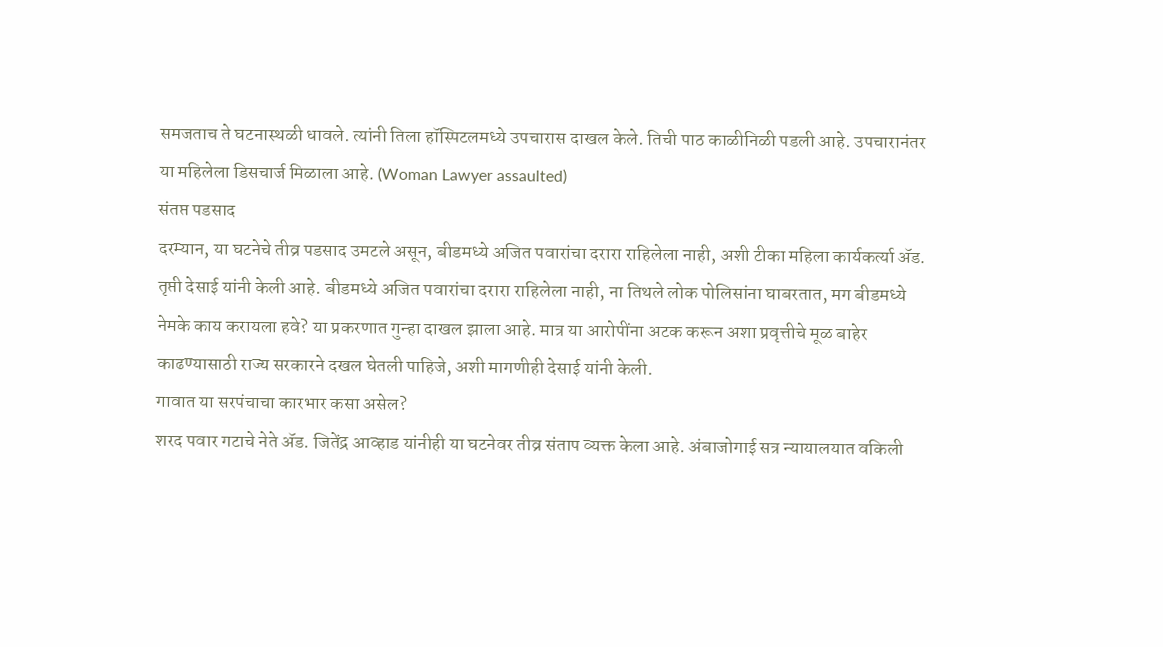समजताच ते घटनास्थळी धावले. त्यांनी तिला हॉस्पिटलमध्ये उपचारास दाखल केले. तिची पाठ काळीनिळी पडली आहे. उपचारानंतर या महिलेला डिसचार्ज मिळाला आहे. (Woman Lawyer assaulted)
संतप्त पडसाद
दरम्यान, या घटनेचे तीव्र पडसाद उमटले असून, बीडमध्ये अजित पवारांचा दरारा राहिलेला नाही, अशी टीका महिला कार्यकर्त्या ॲड. तृप्ती देसाई यांनी केली आहे. बीडमध्ये अजित पवारांचा दरारा राहिलेला नाही, ना तिथले लोक पोलिसांना घाबरतात, मग बीडमध्ये नेमके काय करायला हवे? या प्रकरणात गुन्हा दाखल झाला आहे. मात्र या आरोपींना अटक करून अशा प्रवृत्तीचे मूळ बाहेर काढण्यासाठी राज्य सरकारने दखल घेतली पाहिजे, अशी मागणीही देसाई यांनी केली.
गावात या सरपंचाचा कारभार कसा असेल?
शरद पवार गटाचे नेते ॲड. जितेंद्र आव्हाड यांनीही या घटनेवर तीव्र संताप व्यक्त केला आहे. अंबाजोगाई सत्र न्यायालयात वकिली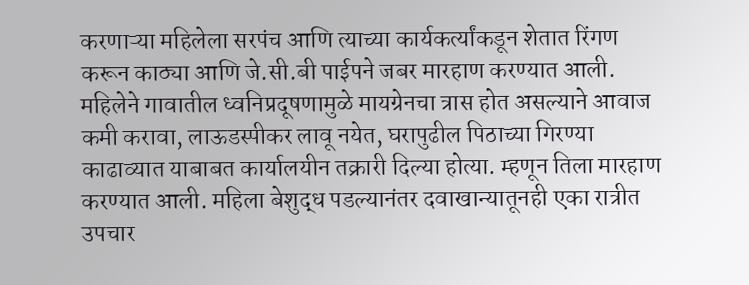करणाऱ्या महिलेला सरपंच आणि त्याच्या कार्यकर्त्यांकडून शेतात रिंगण करून काठ्या आणि जे.सी.बी पाईपने जबर मारहाण करण्यात आली. महिलेने गावातील ध्वनिप्रदूषणामुळे मायग्रेनचा त्रास होत असल्याने आवाज कमी करावा, लाऊडस्पीकर लावू नयेत, घरापुढील पिठाच्या गिरण्या काढाव्यात याबाबत कार्यालयीन तक्रारी दिल्या होत्या. म्हणून तिला मारहाण करण्यात आली. महिला बेशुद्ध पडल्यानंतर दवाखान्यातूनही एका रात्रीत उपचार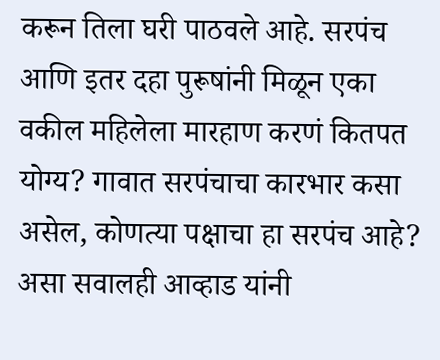करून तिला घरी पाठवले आहे. सरपंच आणि इतर दहा पुरूषांनी मिळून एका वकील महिलेला मारहाण करणं कितपत योग्य? गावात सरपंचाचा कारभार कसा असेल, कोणत्या पक्षाचा हा सरपंच आहे? असा सवालही आव्हाड यांनी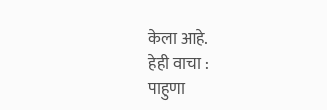केला आहे.
हेही वाचा :
पाहुणा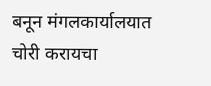बनून मंगलकार्यालयात चोरी करायचा